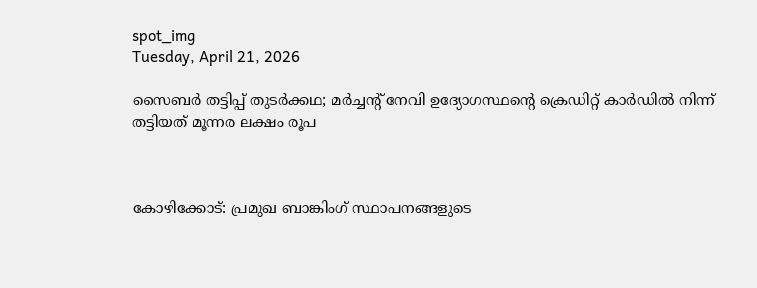spot_img
Tuesday, April 21, 2026

സൈബർ തട്ടിപ്പ് തുടർക്കഥ; മർച്ചന്‍റ് നേവി ഉദ്യോഗസ്ഥന്‍റെ ക്രെഡിറ്റ് കാർഡില്‍ നിന്ന് തട്ടിയത് മൂന്നര ലക്ഷം രൂപ



കോഴിക്കോട്: പ്രമുഖ ബാങ്കിംഗ് സ്ഥാപനങ്ങളുടെ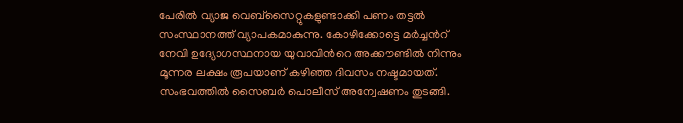പേരില്‍ വ്യാജ വെബ്സൈറ്റുകളുണ്ടാക്കി പണം തട്ടല്‍ സംസ്ഥാനത്ത് വ്യാപകമാകുന്നു. കോഴിക്കോട്ടെ മർച്ചന്‍റ് നേവി ഉദ്യോഗസ്ഥനായ യുവാവിന്‍റെ അക്കൗണ്ടില്‍ നിന്നും മൂന്നര ലക്ഷം രൂപയാണ് കഴിഞ്ഞ ദിവസം നഷ്ടമായത്. സംഭവത്തില്‍ സൈബർ പൊലീസ് അന്വേഷണം തുടങ്ങി.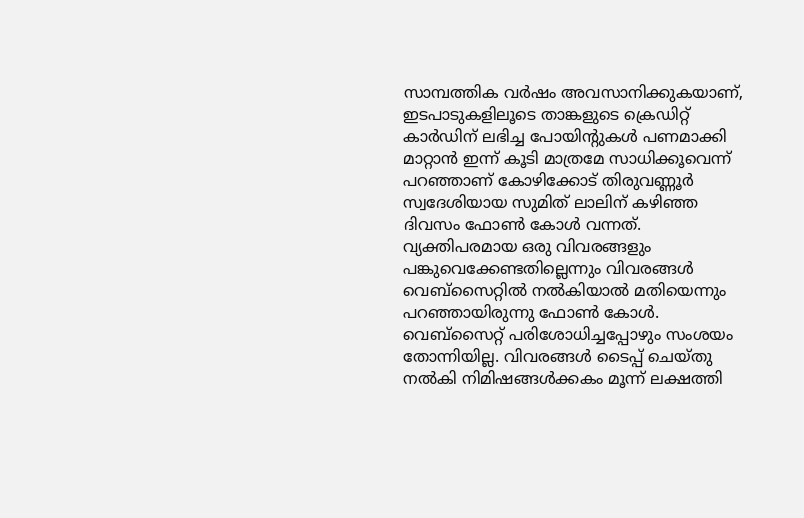സാമ്പത്തിക വർഷം അവസാനിക്കുകയാണ്, ഇടപാടുകളിലൂടെ താങ്കളുടെ ക്രെഡിറ്റ് കാർഡിന് ലഭിച്ച പോയിന്‍റുകൾ പണമാക്കി മാറ്റാന്‍ ഇന്ന് കൂടി മാത്രമേ സാധിക്കൂവെന്ന് പറഞ്ഞാണ് കോഴിക്കോട് തിരുവണ്ണൂർ സ്വദേശിയായ സുമിത് ലാലിന് കഴിഞ്ഞ ദിവസം ഫോൺ കോള്‍ വന്നത്. വ്യക്തിപരമായ ഒരു വിവരങ്ങളും പങ്കുവെക്കേണ്ടതില്ലെന്നും വിവരങ്ങള്‍ വെബ്സൈറ്റില്‍ നല്‍കിയാല്‍ മതിയെന്നും പറ‌ഞ്ഞായിരുന്നു ഫോൺ കോള്‍. വെബ്സൈറ്റ് പരിശോധിച്ചപ്പോഴും സംശയം തോന്നിയില്ല. വിവരങ്ങൾ ടൈപ്പ് ചെയ്തു നല്‍കി നിമിഷങ്ങൾക്കകം മൂന്ന് ലക്ഷത്തി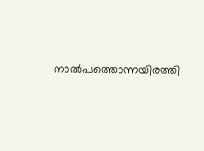നാല്‍പത്തൊന്നയിരത്തി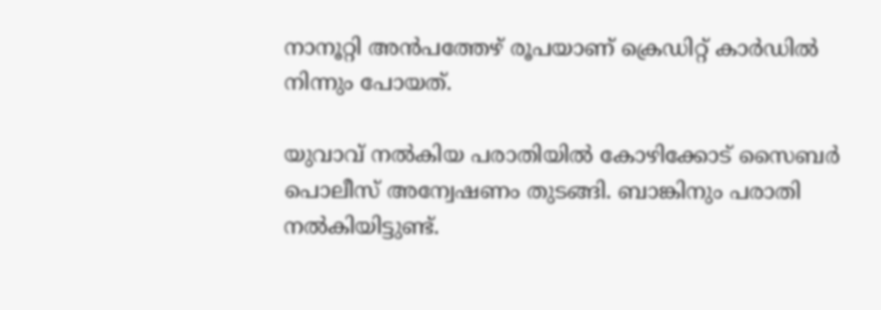നാനൂറ്റി അന്‍പത്തേഴ് രൂപയാണ് ക്രെഡിറ്റ് കാർഡില്‍ നിന്നും പോയത്.

യുവാവ് നല്‍കിയ പരാതിയില്‍ കോഴിക്കോട് സൈബർ പൊലീസ് അന്വേഷണം തുടങ്ങി. ബാങ്കിനും പരാതി നല്‍കിയിട്ടുണ്ട്.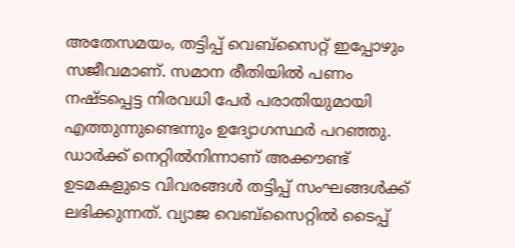അതേസമയം, തട്ടിപ്പ് വെബ്സൈറ്റ് ഇപ്പോഴും സജീവമാണ്. സമാന രീതിയില്‍ പണം നഷ്ടപ്പെട്ട നിരവധി പേർ പരാതിയുമായി എത്തുന്നുണ്ടെന്നും ഉദ്യോഗസ്ഥർ പറഞ്ഞു. ഡാർക്ക് നെറ്റില്‍നിന്നാണ് അക്കൗണ്ട് ഉടമകളുടെ വിവരങ്ങൾ തട്ടിപ്പ് സംഘങ്ങൾക്ക് ലഭിക്കുന്നത്. വ്യാജ വെബ്സൈറ്റില്‍ ടൈപ്പ്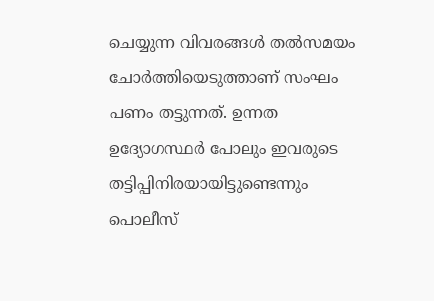ചെയ്യുന്ന വിവരങ്ങൾ തല്‍സമയം ചോർത്തിയെടുത്താണ് സംഘം പണം തട്ടുന്നത്. ഉന്നത ഉദ്യോഗസ്ഥർ പോലും ഇവരുടെ തട്ടിപ്പിനിരയായിട്ടുണ്ടെന്നും പൊലീസ്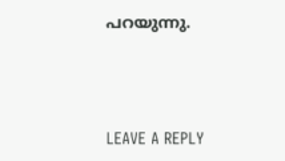പറയുന്നു.



LEAVE A REPLY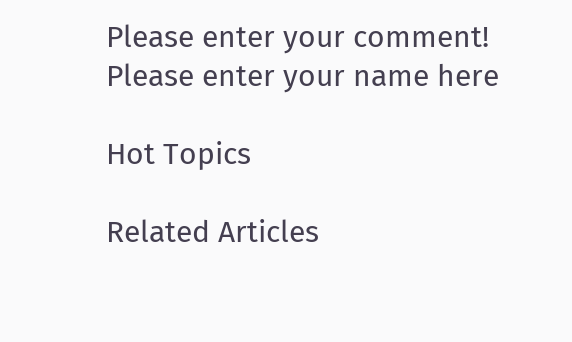Please enter your comment!
Please enter your name here

Hot Topics

Related Articles